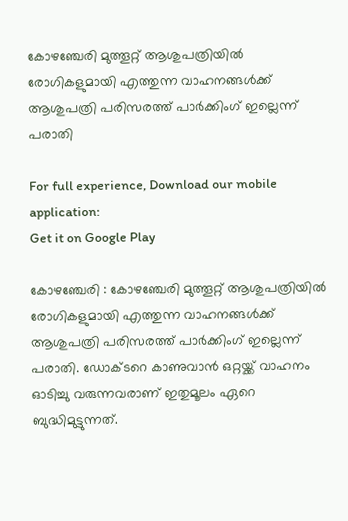കോഴഞ്ചേരി മുത്തൂറ്റ് ആശുപത്രിയില്‍ രോഗികളുമായി എത്തുന്ന വാഹനങ്ങള്‍ക്ക് ആശുപത്രി പരിസരത്ത് പാര്‍ക്കിംഗ് ഇല്ലെന്ന് പരാതി

For full experience, Download our mobile application:
Get it on Google Play

കോഴഞ്ചേരി : കോഴഞ്ചേരി മുത്തൂറ്റ് ആശുപത്രിയില്‍ രോഗികളുമായി എത്തുന്ന വാഹനങ്ങള്‍ക്ക് ആശുപത്രി പരിസരത്ത് പാര്‍ക്കിംഗ് ഇല്ലെന്ന് പരാതി. ഡോക്ടറെ കാണുവാന്‍ ഒറ്റയ്ക്ക് വാഹനം ഓടിച്ചു വരുന്നവരാണ് ഇതുമൂലം ഏറെ ബുദ്ധിമുട്ടുന്നത്.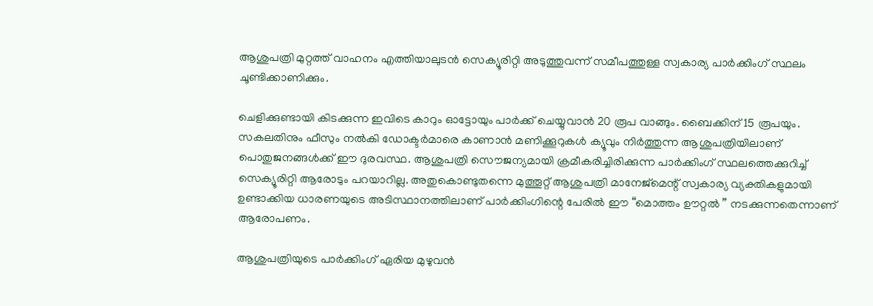ആശുപത്രി മുറ്റത്ത്‌ വാഹനം എത്തിയാലുടന്‍ സെക്യൂരിറ്റി അടുത്തുവന്ന് സമീപത്തുള്ള സ്വകാര്യ പാര്‍ക്കിംഗ് സ്ഥലം ചൂണ്ടിക്കാണിക്കും.

ചെളിക്കുണ്ടായി കിടക്കുന്ന ഇവിടെ കാറും ഓട്ടോയും പാര്‍ക്ക് ചെയ്യുവാന്‍ 20 രൂപ വാങ്ങും. ബൈക്കിന് 15 രൂപയും. സകലതിനും ഫീസും നല്‍കി ഡോക്ടര്‍മാരെ കാണാന്‍ മണിക്കൂറുകള്‍ ക്യൂവും നിര്‍ത്തുന്ന ആശുപത്രിയിലാണ് പൊതുജനങ്ങള്‍ക്ക് ഈ ദുരവസ്ഥ. ആശുപത്രി സൌജന്യമായി ക്രമീകരിച്ചിരിക്കുന്ന പാര്‍ക്കിംഗ് സ്ഥലത്തെക്കുറിച്ച് സെക്യൂരിറ്റി ആരോടും പറയാറില്ല. അതുകൊണ്ടുതന്നെ മുത്തൂറ്റ് ആശുപത്രി മാനേജ്മെന്റ് സ്വകാര്യ വ്യക്തികളുമായി ഉണ്ടാക്കിയ ധാരണയുടെ അടിസ്ഥാനത്തിലാണ് പാര്‍ക്കിംഗിന്റെ പേരില്‍ ഈ “മൊത്തം ഊറ്റല്‍ ” നടക്കുന്നതെന്നാണ് ആരോപണം.

ആശുപത്രിയുടെ പാര്‍ക്കിംഗ് ഏരിയ മുഴുവന്‍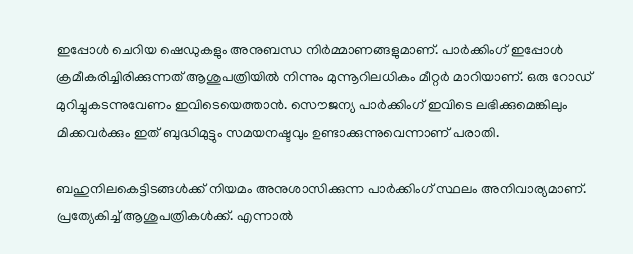ഇപ്പോള്‍ ചെറിയ ഷെഡുകളും അനുബന്ധ നിര്‍മ്മാണങ്ങളുമാണ്. പാര്‍ക്കിംഗ് ഇപ്പോള്‍ ക്രമീകരിച്ചിരിക്കുന്നത് ആശുപത്രിയില്‍ നിന്നും മുന്നൂറിലധികം മീറ്റര്‍ മാറിയാണ്. ഒരു റോഡ്‌ മുറിച്ചുകടന്നുവേണം ഇവിടെയെത്താന്‍. സൌജന്യ പാര്‍ക്കിംഗ് ഇവിടെ ലഭിക്കുമെങ്കിലും മിക്കവര്‍ക്കും ഇത് ബുദ്ധിമുട്ടും സമയനഷ്ടവും ഉണ്ടാക്കുന്നുവെന്നാണ് പരാതി.

ബഹുനിലകെട്ടിടങ്ങള്‍ക്ക് നിയമം അനുശാസിക്കുന്ന പാര്‍ക്കിംഗ് സ്ഥലം അനിവാര്യമാണ്. പ്രത്യേകിച്ച് ആശുപത്രികള്‍ക്ക്. എന്നാല്‍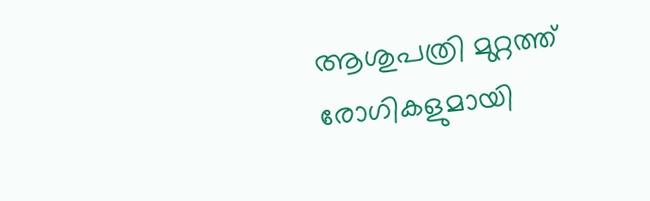ആശുപത്രി മുറ്റത്ത് രോഗികളുമായി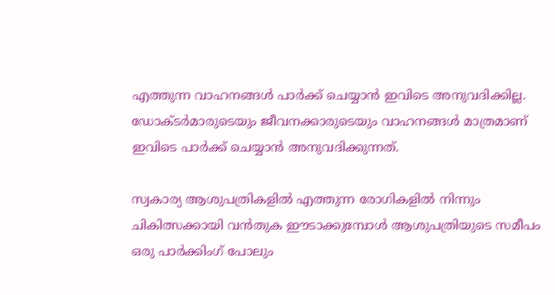എത്തുന്ന വാഹനങ്ങള്‍ പാര്‍ക്ക് ചെയ്യാന്‍ ഇവിടെ അനുവദിക്കില്ല. ഡോക്ടര്‍മാരുടെയും ജീവനക്കാരുടെയും വാഹനങ്ങള്‍ മാത്രമാണ് ഇവിടെ പാര്‍ക്ക് ചെയ്യാന്‍ അനുവദിക്കുന്നത്.

സ്വകാര്യ ആശുപത്രികളില്‍ എത്തുന്ന രോഗികളില്‍ നിന്നും ചികിത്സക്കായി വന്‍തുക ഈടാക്കുമ്പോള്‍ ആശുപത്രിയുടെ സമീപം ഒരു പാര്‍ക്കിംഗ് പോലും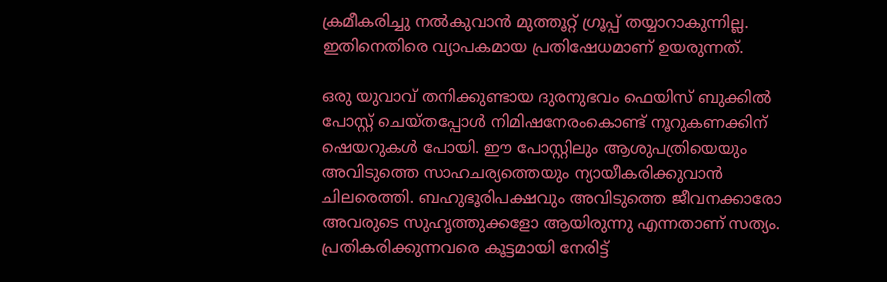ക്രമീകരിച്ചു നല്‍കുവാന്‍ മുത്തൂറ്റ് ഗ്രൂപ്പ് തയ്യാറാകുന്നില്ല. ഇതിനെതിരെ വ്യാപകമായ പ്രതിഷേധമാണ് ഉയരുന്നത്.

ഒരു യുവാവ് തനിക്കുണ്ടായ ദുരനുഭവം ഫെയിസ് ബുക്കില്‍ പോസ്റ്റ്‌ ചെയ്തപ്പോള്‍ നിമിഷനേരംകൊണ്ട് നൂറുകണക്കിന് ഷെയറുകള്‍ പോയി. ഈ പോസ്റ്റിലും ആശുപത്രിയെയും അവിടുത്തെ സാഹചര്യത്തെയും ന്യായീകരിക്കുവാന്‍ ചിലരെത്തി. ബഹുഭൂരിപക്ഷവും അവിടുത്തെ ജീവനക്കാരോ അവരുടെ സുഹൃത്തുക്കളോ ആയിരുന്നു എന്നതാണ് സത്യം. പ്രതികരിക്കുന്നവരെ കൂട്ടമായി നേരിട്ട്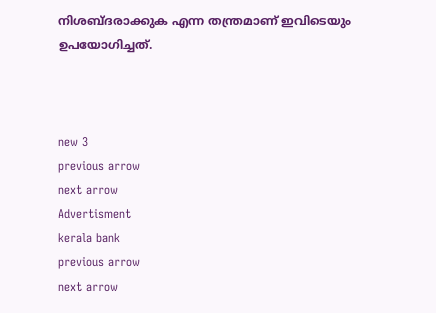നിശബ്ദരാക്കുക എന്ന തന്ത്രമാണ് ഇവിടെയും ഉപയോഗിച്ചത്.



new 3
previous arrow
next arrow
Advertisment
kerala bank
previous arrow
next arrow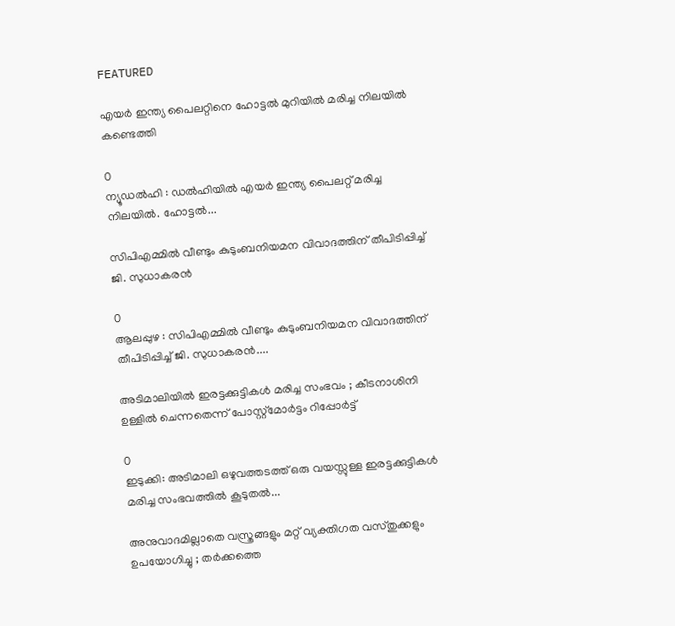FEATURED

എയര്‍ ഇന്ത്യ പൈലറ്റിനെ ഹോട്ടല്‍ മുറിയില്‍ മരിച്ച നിലയില്‍ കണ്ടെത്തി

0
ന്യൂഡല്‍ഹി : ഡല്‍ഹിയില്‍ എയര്‍ ഇന്ത്യ പൈലറ്റ് മരിച്ച നിലയില്‍. ഹോട്ടല്‍...

സിപിഎമ്മിൽ വീണ്ടും കുടുംബനിയമന വിവാദത്തിന് തീപിടിപ്പിച്ച് ജി. സുധാകരൻ

0
ആലപ്പുഴ : സിപിഎമ്മിൽ വീണ്ടും കുടുംബനിയമന വിവാദത്തിന് തീപിടിപ്പിച്ച് ജി. സുധാകരൻ....

അടിമാലിയിൽ ഇരട്ടക്കുട്ടികൾ മരിച്ച സംഭവം ; കീടനാശിനി ഉള്ളില്‍ ചെന്നതെന്ന് പോസ്റ്റ്‌മോര്‍ട്ടം റിപ്പോർട്ട്

0
ഇടുക്കി: അടിമാലി ഒഴുവത്തടത്ത് ഒരു വയസ്സുള്ള ഇരട്ടക്കുട്ടികൾ മരിച്ച സംഭവത്തിൽ കൂടുതൽ...

അനുവാദമില്ലാതെ വസ്ത്രങ്ങളും മറ്റ് വ്യക്തിഗത വസ്തുക്കളും ഉപയോഗിച്ചു ; തർക്കത്തെ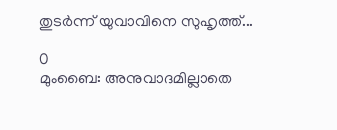തുടർന്ന് യുവാവിനെ സുഹൃത്ത്...

0
മുംബൈ: അനുവാദമില്ലാതെ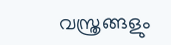വസ്ത്രങ്ങളും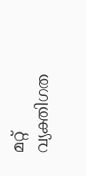മറ്റ് വ്യക്തിഗത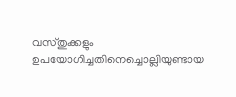വസ്തുക്കളും ഉപയോഗിച്ചതിനെച്ചൊല്ലിയുണ്ടായ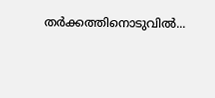തർക്കത്തിനൊടുവിൽ...